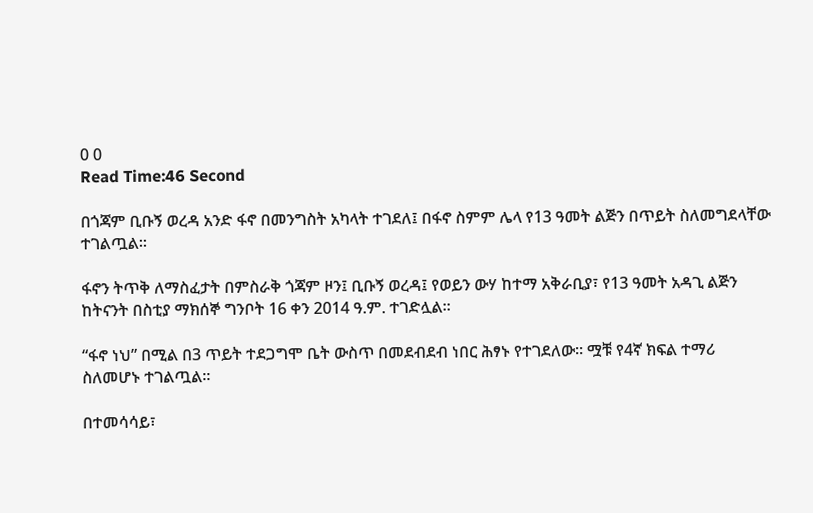0 0
Read Time:46 Second

በጎጃም ቢቡኝ ወረዳ አንድ ፋኖ በመንግስት አካላት ተገደለ፤ በፋኖ ስምም ሌላ የ13 ዓመት ልጅን በጥይት ስለመግደላቸው ተገልጧል።

ፋኖን ትጥቅ ለማስፈታት በምስራቅ ጎጃም ዞን፤ ቢቡኝ ወረዳ፤ የወይን ውሃ ከተማ አቅራቢያ፣ የ13 ዓመት አዳጊ ልጅን ከትናንት በስቲያ ማክሰኞ ግንቦት 16 ቀን 2014 ዓ.ም. ተገድሏል።

“ፋኖ ነህ” በሚል በ3 ጥይት ተደጋግሞ ቤት ውስጥ በመደብደብ ነበር ሕፃኑ የተገደለው። ሟቹ የ4ኛ ክፍል ተማሪ ስለመሆኑ ተገልጧል።

በተመሳሳይ፣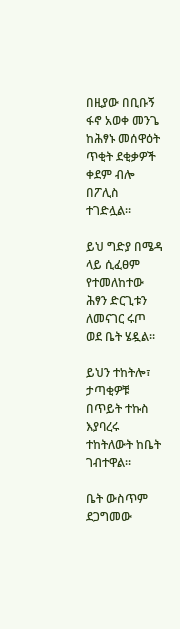በዚያው በቢቡኝ ፋኖ አወቀ መንጌ ከሕፃኑ መሰዋዕት ጥቂት ደቂቃዎች ቀደም ብሎ በፖሊስ ተገድሏል።

ይህ ግድያ በሜዳ ላይ ሲፈፀም የተመለከተው ሕፃን ድርጊቱን ለመናገር ሩጦ ወደ ቤት ሄዷል።

ይህን ተከትሎ፣ ታጣቂዎቹ በጥይት ተኩስ እያባረሩ ተከትለውት ከቤት ገብተዋል።

ቤት ውስጥም ደጋግመው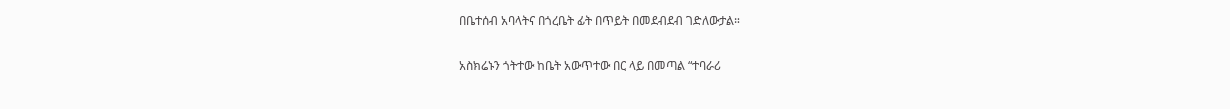በቤተሰብ አባላትና በጎረቤት ፊት በጥይት በመደብደብ ገድለውታል።

አስክሬኑን ጎትተው ከቤት አውጥተው በር ላይ በመጣል “ተባራሪ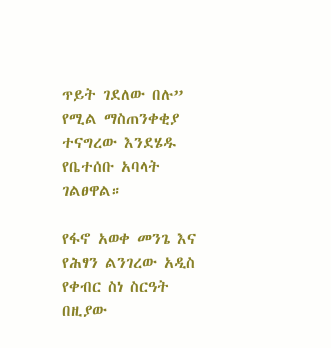ጥይት ገደለው በሉ” የሚል ማስጠንቀቂያ ተናግረው እንደሄዱ የቤተሰቡ አባላት ገልፀዋል።

የፋኖ አወቀ መንጌ እና የሕፃን ልንገረው አዲስ የቀብር ስነ ስርዓት በዚያው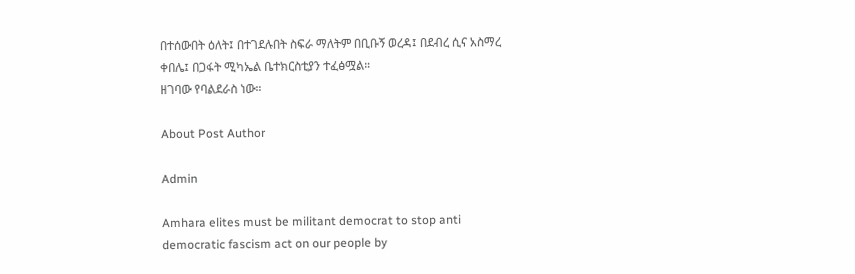በተሰውበት ዕለት፤ በተገደሉበት ስፍራ ማለትም በቢቡኝ ወረዳ፤ በደብረ ሲና አስማረ ቀበሌ፤ በጋፋት ሚካኤል ቤተክርስቲያን ተፈፅሟል።
ዘገባው የባልደራስ ነው።

About Post Author

Admin

Amhara elites must be militant democrat to stop anti democratic fascism act on our people by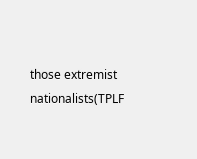those extremist nationalists(TPLF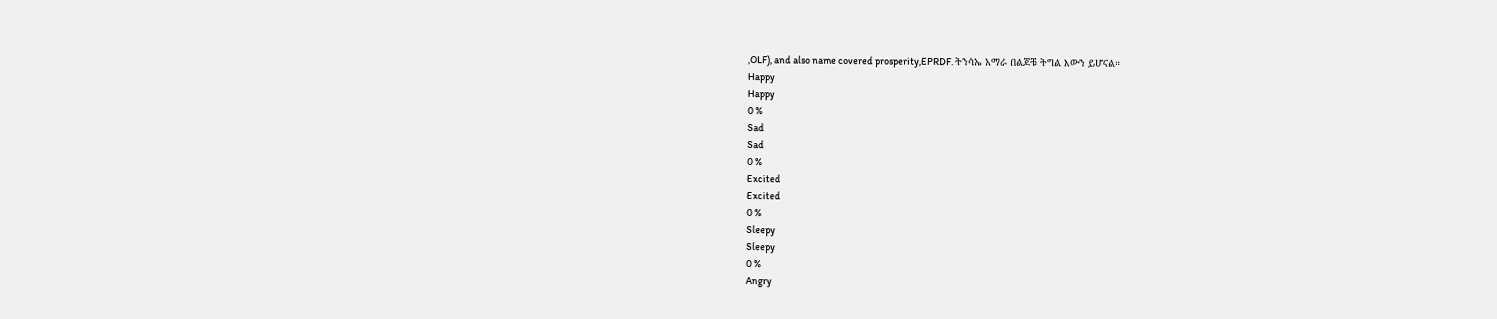,OLF), and also name covered prosperity,EPRDF. ትንሳኤ አማራ በልጆቹ ትግል እውን ይሆናል።
Happy
Happy
0 %
Sad
Sad
0 %
Excited
Excited
0 %
Sleepy
Sleepy
0 %
Angry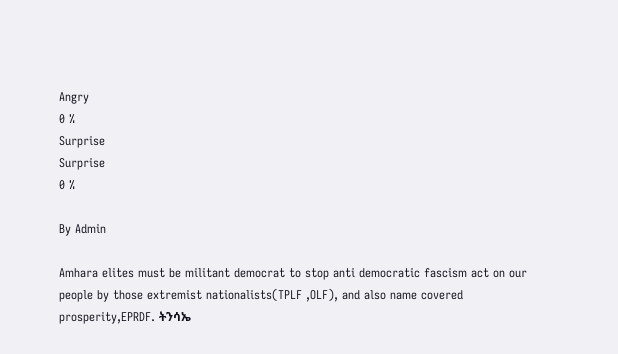Angry
0 %
Surprise
Surprise
0 %

By Admin

Amhara elites must be militant democrat to stop anti democratic fascism act on our people by those extremist nationalists(TPLF ,OLF), and also name covered prosperity,EPRDF. ትንሳኤ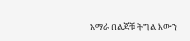አማራ በልጆቹ ትግል እውን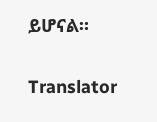ይሆናል።

Translator